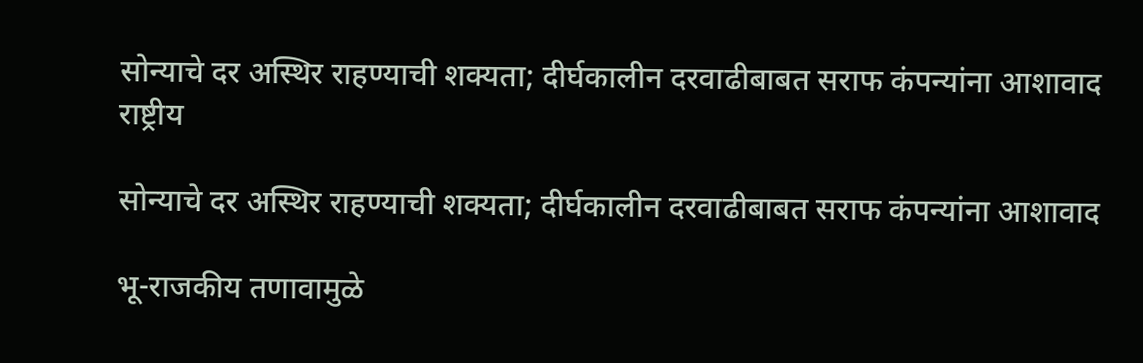सोन्याचे दर अस्थिर राहण्याची शक्यता; दीर्घकालीन दरवाढीबाबत सराफ कंपन्यांना आशावाद
राष्ट्रीय

सोन्याचे दर अस्थिर राहण्याची शक्यता; दीर्घकालीन दरवाढीबाबत सराफ कंपन्यांना आशावाद

भू-राजकीय तणावामुळे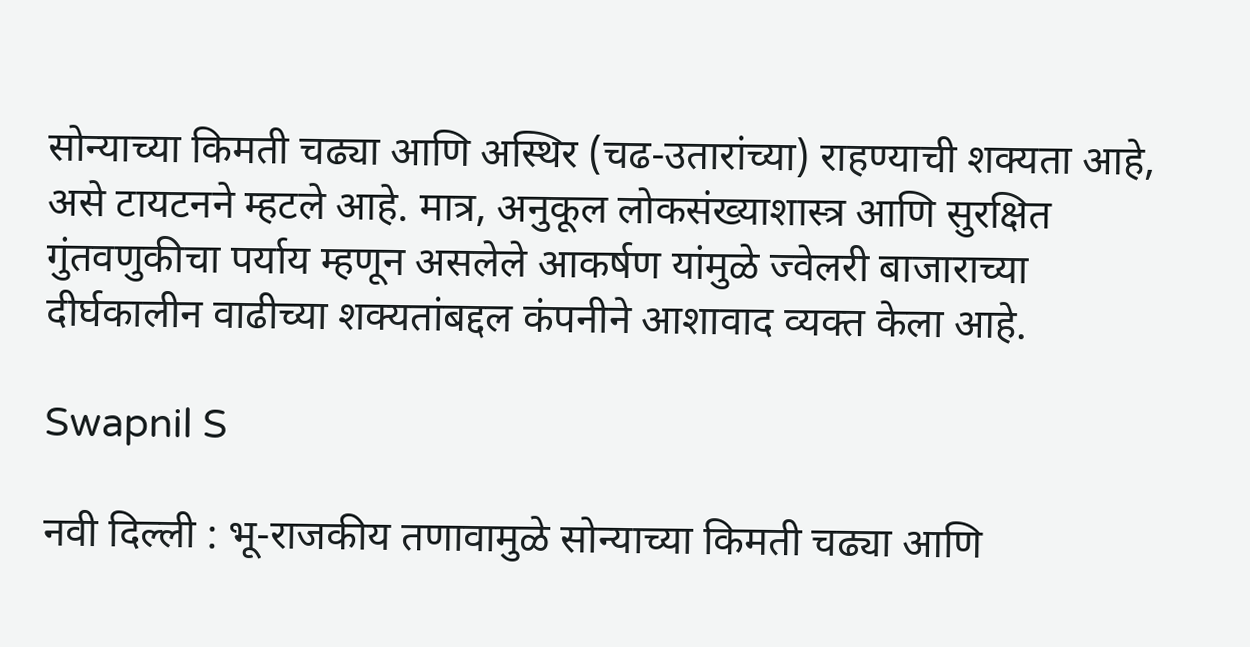सोन्याच्या किमती चढ्या आणि अस्थिर (चढ-उतारांच्या) राहण्याची शक्यता आहे, असे टायटनने म्हटले आहे. मात्र, अनुकूल लोकसंख्याशास्त्र आणि सुरक्षित गुंतवणुकीचा पर्याय म्हणून असलेले आकर्षण यांमुळे ज्वेलरी बाजाराच्या दीर्घकालीन वाढीच्या शक्यतांबद्दल कंपनीने आशावाद व्यक्त केला आहे.

Swapnil S

नवी दिल्ली : भू-राजकीय तणावामुळे सोन्याच्या किमती चढ्या आणि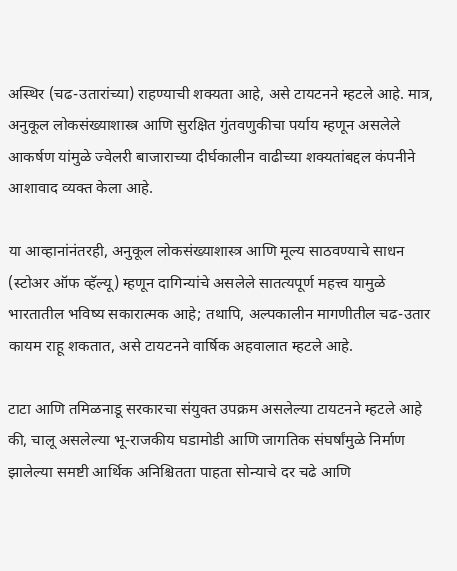अस्थिर (चढ-उतारांच्या) राहण्याची शक्यता आहे, असे टायटनने म्हटले आहे. मात्र, अनुकूल लोकसंख्याशास्त्र आणि सुरक्षित गुंतवणुकीचा पर्याय म्हणून असलेले आकर्षण यांमुळे ज्वेलरी बाजाराच्या दीर्घकालीन वाढीच्या शक्यतांबद्दल कंपनीने आशावाद व्यक्त केला आहे.

या आव्हानांनंतरही, अनुकूल लोकसंख्याशास्त्र आणि मूल्य साठवण्याचे साधन (स्टोअर ऑफ व्हॅल्यू) म्हणून दागिन्यांचे असलेले सातत्यपूर्ण महत्त्व यामुळे भारतातील भविष्य सकारात्मक आहे; तथापि, अल्पकालीन मागणीतील चढ-उतार कायम राहू शकतात, असे टायटनने वार्षिक अहवालात म्हटले आहे.

टाटा आणि तमिळनाडू सरकारचा संयुक्त उपक्रम असलेल्या टायटनने म्हटले आहे की, चालू असलेल्या भू-राजकीय घडामोडी आणि जागतिक संघर्षांमुळे निर्माण झालेल्या समष्टी आर्थिक अनिश्चितता पाहता सोन्याचे दर चढे आणि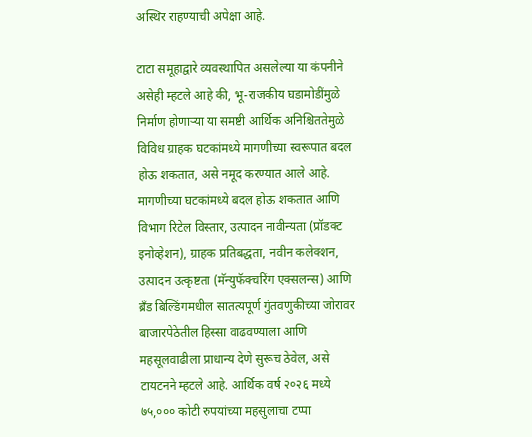अस्थिर राहण्याची अपेक्षा आहे.

टाटा समूहाद्वारे व्यवस्थापित असलेल्या या कंपनीने असेही म्हटले आहे की, भू-राजकीय घडामोडींमुळे निर्माण होणाऱ्या या समष्टी आर्थिक अनिश्चिततेमुळे विविध ग्राहक घटकांमध्ये मागणीच्या स्वरूपात बदल होऊ शकतात, असे नमूद करण्यात आले आहे. मागणीच्या घटकांमध्ये बदल होऊ शकतात आणि विभाग रिटेल विस्तार, उत्पादन नावीन्यता (प्रॉडक्ट इनोव्हेशन), ग्राहक प्रतिबद्धता, नवीन कलेक्शन, उत्पादन उत्कृष्टता (मॅन्युफॅक्चरिंग एक्सलन्स) आणि ब्रँड बिल्डिंगमधील सातत्यपूर्ण गुंतवणुकीच्या जोरावर बाजारपेठेतील हिस्सा वाढवण्याला आणि महसूलवाढीला प्राधान्य देणे सुरूच ठेवेल, असे टायटनने म्हटले आहे. आर्थिक वर्ष २०२६ मध्ये ७५,००० कोटी रुपयांच्या महसुलाचा टप्पा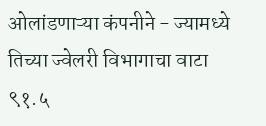ओलांडणाऱ्या कंपनीने - ज्यामध्ये तिच्या ज्वेलरी विभागाचा वाटा ९१.५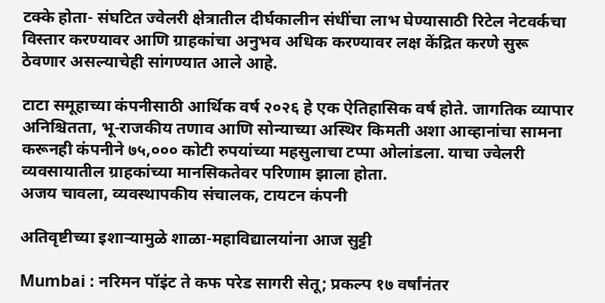टक्के होता- संघटित ज्वेलरी क्षेत्रातील दीर्घकालीन संधींचा लाभ घेण्यासाठी रिटेल नेटवर्कचा विस्तार करण्यावर आणि ग्राहकांचा अनुभव अधिक करण्यावर लक्ष केंद्रित करणे सुरू ठेवणार असल्याचेही सांगण्यात आले आहे.

टाटा समूहाच्या कंपनीसाठी आर्थिक वर्ष २०२६ हे एक ऐतिहासिक वर्ष होते. जागतिक व्यापार अनिश्चितता, भू-राजकीय तणाव आणि सोन्याच्या अस्थिर किमती अशा आव्हानांचा सामना करूनही कंपनीने ७५,००० कोटी रुपयांच्या महसुलाचा टप्पा ओलांडला. याचा ज्वेलरी व्यवसायातील ग्राहकांच्या मानसिकतेवर परिणाम झाला होता.
अजय चावला, व्यवस्थापकीय संचालक, टायटन कंपनी

अतिवृष्टीच्या इशाऱ्यामुळे शाळा-महाविद्यालयांना आज सुट्टी

Mumbai : नरिमन पॉइंट ते कफ परेड सागरी सेतू; प्रकल्प १७ वर्षांनंतर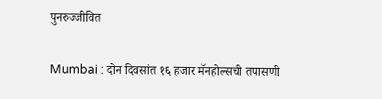पुनरुज्जीवित

Mumbai : दोन दिवसांत १६ हजार मॅनहोल्सची तपासणी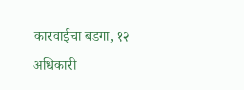कारवाईचा बडगा, १२ अधिकारी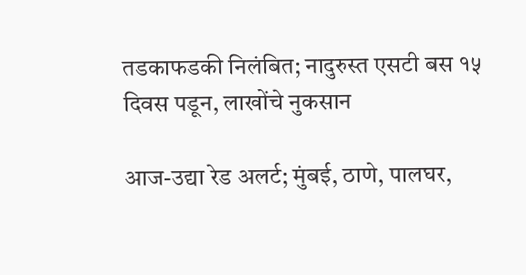तडकाफडकी निलंबित; नादुरुस्त एसटी बस १५ दिवस पडून, लाखोंचे नुकसान

आज-उद्या रेड अलर्ट; मुंबई, ठाणे, पालघर,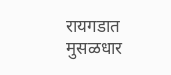रायगडात मुसळधार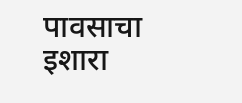पावसाचा इशारा